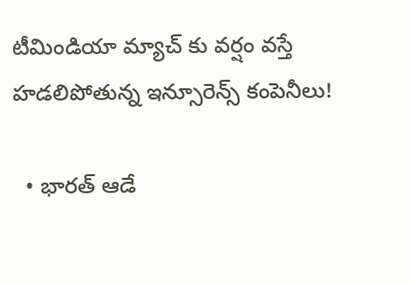టీమిండియా మ్యాచ్ కు వర్షం వస్తే హడలిపోతున్న ఇన్సూరెన్స్ కంపెనీలు!

  • భారత్ ఆడే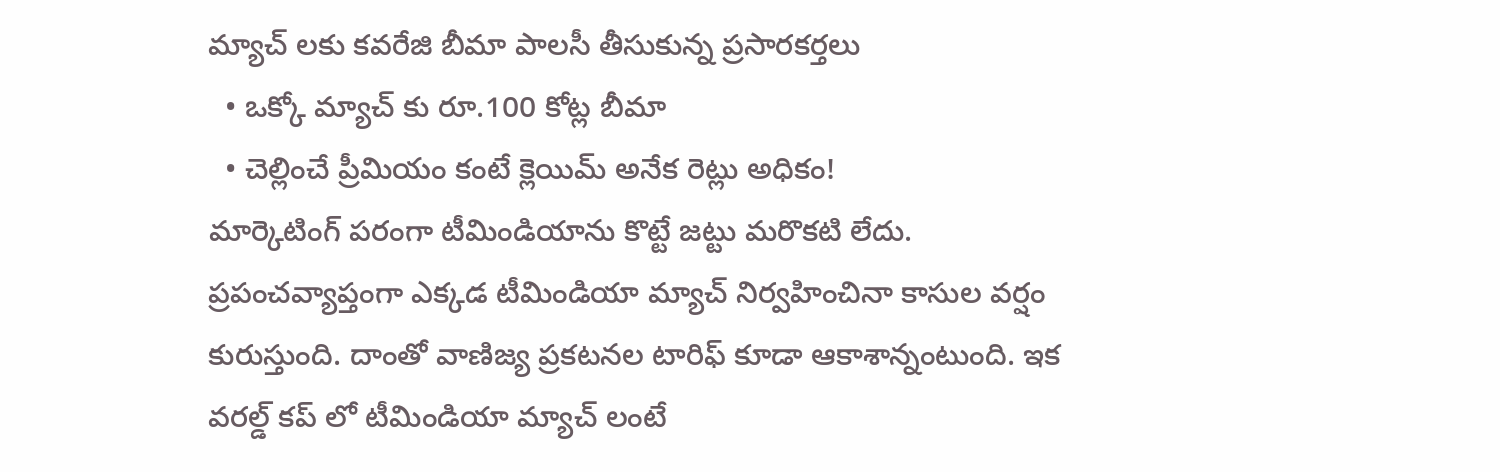మ్యాచ్ లకు కవరేజి బీమా పాలసీ తీసుకున్న ప్రసారకర్తలు
  • ఒక్కో మ్యాచ్ కు రూ.100 కోట్ల బీమా
  • చెల్లించే ప్రీమియం కంటే క్లెయిమ్ అనేక రెట్లు అధికం!
మార్కెటింగ్ పరంగా టీమిండియాను కొట్టే జట్టు మరొకటి లేదు. ప్రపంచవ్యాప్తంగా ఎక్కడ టీమిండియా మ్యాచ్ నిర్వహించినా కాసుల వర్షం కురుస్తుంది. దాంతో వాణిజ్య ప్రకటనల టారిఫ్ కూడా ఆకాశాన్నంటుంది. ఇక వరల్డ్ కప్ లో టీమిండియా మ్యాచ్ లంటే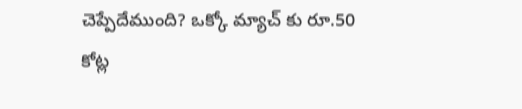చెప్పేదేముంది? ఒక్కో మ్యాచ్ కు రూ.50 కోట్ల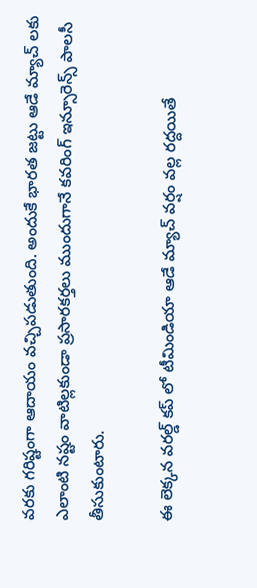వరకు గరిష్టంగా ఆదాయం వచ్చిపడుతుంది. అందుకే భారత జట్టు ఆడే మ్యాచ్ లకు ఎలాంటి నష్టం వాటిల్లకుండా ప్రసారకర్తలు ముందుగానే కవరింగ్ ఇన్సూరెన్స్ పాలసీ తీసుకుంటారు.

ఈ లెక్కన వరల్డ్ కప్ లో టీమిండియా ఆడే మ్యాచ్ వర్షం వల్ల రద్దయితే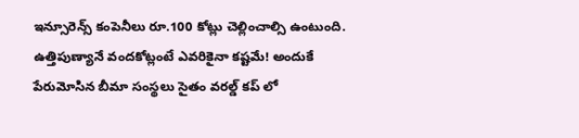ఇన్సూరెన్స్ కంపెనీలు రూ.100 కోట్లు చెల్లించాల్సి ఉంటుంది. ఉత్తిపుణ్యానే వందకోట్లంటే ఎవరికైనా కష్టమే! అందుకే పేరుమోసిన బీమా సంస్థలు సైతం వరల్డ్ కప్ లో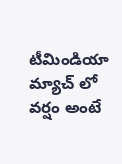టీమిండియా మ్యాచ్ లో వర్షం అంటే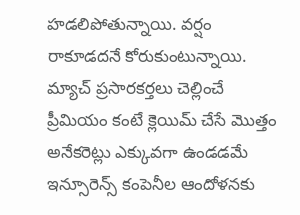హడలిపోతున్నాయి. వర్షం రాకూడదనే కోరుకుంటున్నాయి. మ్యాచ్ ప్రసారకర్తలు చెల్లించే ప్రీమియం కంటే క్లెయిమ్ చేసే మొత్తం అనేకరెట్లు ఎక్కువగా ఉండడమే ఇన్సూరెన్స్ కంపెనీల ఆందోళనకు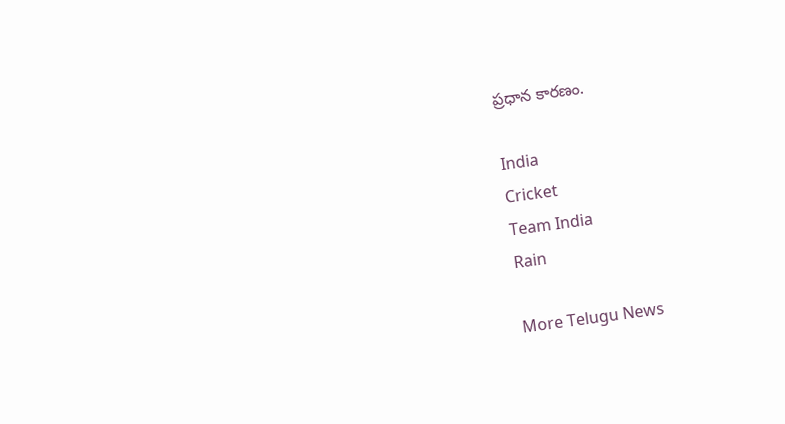ప్రధాన కారణం.

India
Cricket
Team India
Rain

More Telugu News